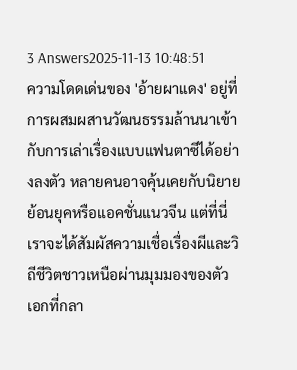3 Answers2025-11-13 10:48:51
ความโดดเด่นของ 'อ้ายผาแดง' อยู่ที่การผสมผสานวัฒนธรรมล้านนาเข้ากับการเล่าเรื่องแบบแฟนตาซีได้อย่างลงตัว หลายคนอาจคุ้นเคยกับนิยายย้อนยุคหรือแอคชั่นแนวจีน แต่ที่นี่เราจะได้สัมผัสความเชื่อเรื่องผีและวิถีชีวิตชาวเหนือผ่านมุมมองของตัวเอกที่กลา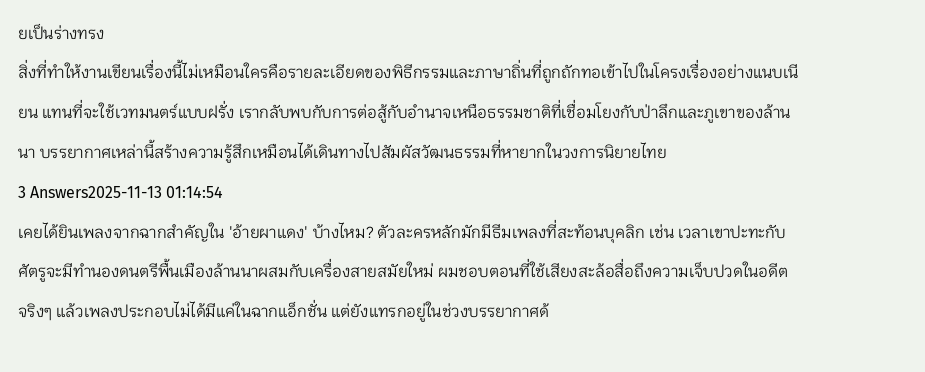ยเป็นร่างทรง
สิ่งที่ทำให้งานเขียนเรื่องนี้ไม่เหมือนใครคือรายละเอียดของพิธีกรรมและภาษาถิ่นที่ถูกถักทอเข้าไปในโครงเรื่องอย่างแนบเนียน แทนที่จะใช้เวทมนตร์แบบฝรั่ง เรากลับพบกับการต่อสู้กับอำนาจเหนือธรรมชาติที่เชื่อมโยงกับป่าลึกและภูเขาของล้านนา บรรยากาศเหล่านี้สร้างความรู้สึกเหมือนได้เดินทางไปสัมผัสวัฒนธรรมที่หายากในวงการนิยายไทย
3 Answers2025-11-13 01:14:54
เคยได้ยินเพลงจากฉากสำคัญใน 'อ้ายผาแดง' บ้างไหม? ตัวละครหลักมักมีธีมเพลงที่สะท้อนบุคลิก เช่น เวลาเขาปะทะกับศัตรูจะมีทำนองดนตรีพื้นเมืองล้านนาผสมกับเครื่องสายสมัยใหม่ ผมชอบตอนที่ใช้เสียงสะล้อสื่อถึงความเจ็บปวดในอดีต
จริงๆ แล้วเพลงประกอบไม่ได้มีแค่ในฉากแอ็กชั่น แต่ยังแทรกอยู่ในช่วงบรรยากาศด้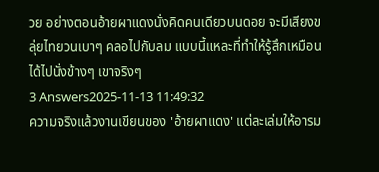วย อย่างตอนอ้ายผาแดงนั่งคิดคนเดียวบนดอย จะมีเสียงขลุ่ยไทยวนเบาๆ คลอไปกับลม แบบนี้แหละที่ทำให้รู้สึกเหมือนได้ไปนั่งข้างๆ เขาจริงๆ
3 Answers2025-11-13 11:49:32
ความจริงแล้วงานเขียนของ 'อ้ายผาแดง' แต่ละเล่มให้อารม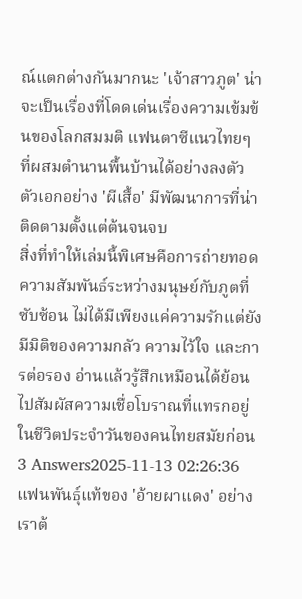ณ์แตกต่างกันมากนะ 'เจ้าสาวภูต' น่าจะเป็นเรื่องที่โดดเด่นเรื่องความเข้มข้นของโลกสมมติ แฟนตาซีแนวไทยๆ ที่ผสมตำนานพื้นบ้านได้อย่างลงตัว ตัวเอกอย่าง 'ผีเสื้อ' มีพัฒนาการที่น่าติดตามตั้งแต่ต้นจนจบ
สิ่งที่ทำให้เล่มนี้พิเศษคือการถ่ายทอดความสัมพันธ์ระหว่างมนุษย์กับภูตที่ซับซ้อน ไม่ได้มีเพียงแค่ความรักแต่ยังมีมิติของความกลัว ความไว้ใจ และการต่อรอง อ่านแล้วรู้สึกเหมือนได้ย้อนไปสัมผัสความเชื่อโบราณที่แทรกอยู่ในชีวิตประจำวันของคนไทยสมัยก่อน
3 Answers2025-11-13 02:26:36
แฟนพันธุ์แท้ของ 'อ้ายผาแดง' อย่างเราต้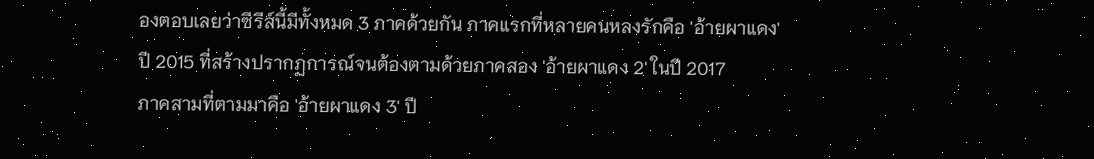องตอบเลยว่าซีรีส์นี้มีทั้งหมด 3 ภาคด้วยกัน ภาคแรกที่หลายคนหลงรักคือ 'อ้ายผาแดง' ปี 2015 ที่สร้างปรากฏการณ์จนต้องตามด้วยภาคสอง 'อ้ายผาแดง 2' ในปี 2017
ภาคสามที่ตามมาคือ 'อ้ายผาแดง 3' ปี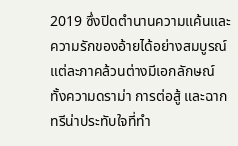2019 ซึ่งปิดตำนานความแค้นและความรักของอ้ายได้อย่างสมบูรณ์ แต่ละภาคล้วนต่างมีเอกลักษณ์ ทั้งความดราม่า การต่อสู้ และฉากทรีน่าประทับใจที่ทำ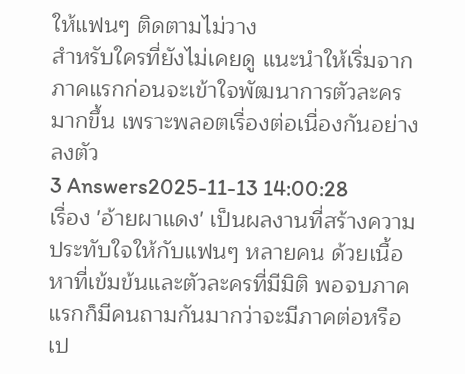ให้แฟนๆ ติดตามไม่วาง
สำหรับใครที่ยังไม่เคยดู แนะนำให้เริ่มจากภาคแรกก่อนจะเข้าใจพัฒนาการตัวละครมากขึ้น เพราะพลอตเรื่องต่อเนื่องกันอย่างลงตัว
3 Answers2025-11-13 14:00:28
เรื่อง 'อ้ายผาแดง' เป็นผลงานที่สร้างความประทับใจให้กับแฟนๆ หลายคน ด้วยเนื้อหาที่เข้มข้นและตัวละครที่มีมิติ พอจบภาคแรกก็มีคนถามกันมากว่าจะมีภาคต่อหรือเป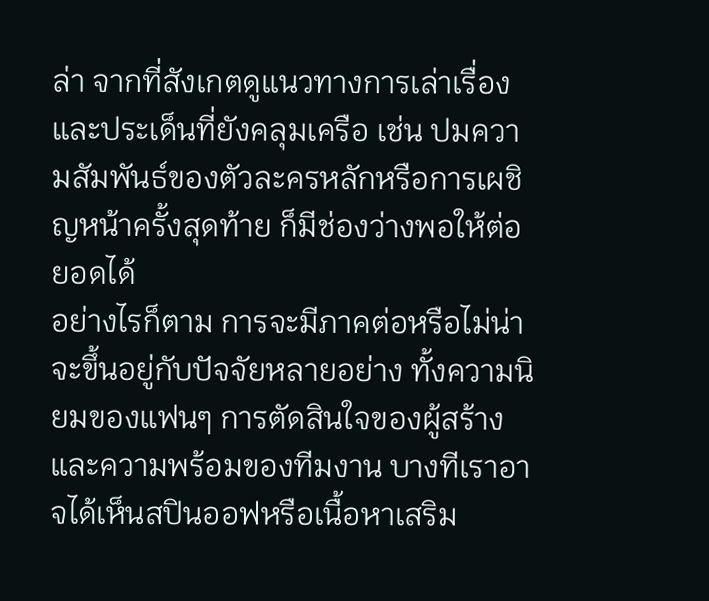ล่า จากที่สังเกตดูแนวทางการเล่าเรื่องและประเด็นที่ยังคลุมเครือ เช่น ปมความสัมพันธ์ของตัวละครหลักหรือการเผชิญหน้าครั้งสุดท้าย ก็มีช่องว่างพอให้ต่อยอดได้
อย่างไรก็ตาม การจะมีภาคต่อหรือไม่น่าจะขึ้นอยู่กับปัจจัยหลายอย่าง ทั้งความนิยมของแฟนๆ การตัดสินใจของผู้สร้าง และความพร้อมของทีมงาน บางทีเราอาจได้เห็นสปินออฟหรือเนื้อหาเสริม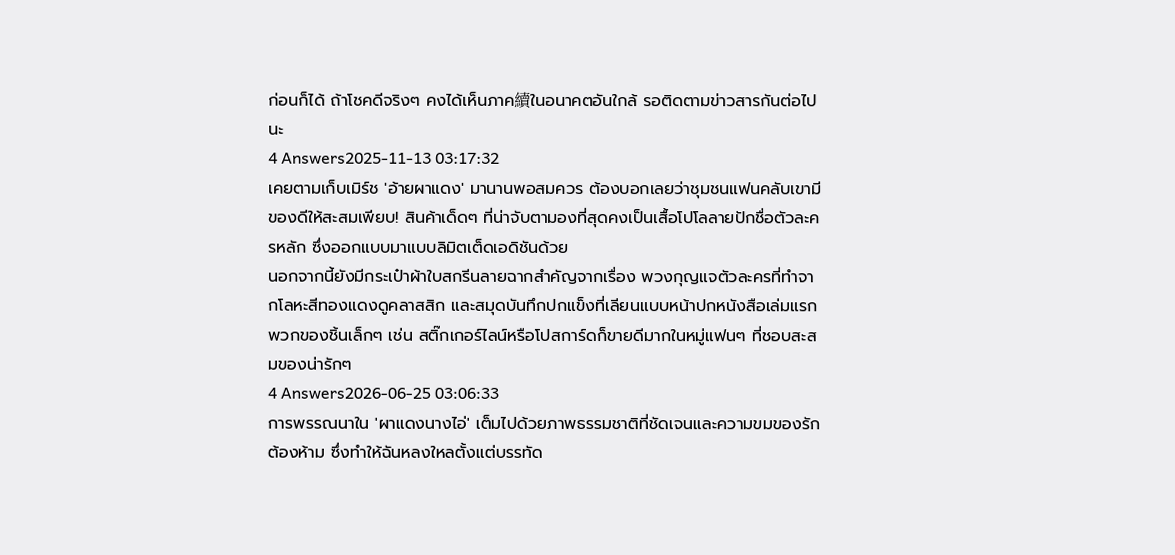ก่อนก็ได้ ถ้าโชคดีจริงๆ คงได้เห็นภาค續ในอนาคตอันใกล้ รอติดตามข่าวสารกันต่อไปนะ
4 Answers2025-11-13 03:17:32
เคยตามเก็บเมิร์ช 'อ้ายผาแดง' มานานพอสมควร ต้องบอกเลยว่าชุมชนแฟนคลับเขามีของดีให้สะสมเพียบ! สินค้าเด็ดๆ ที่น่าจับตามองที่สุดคงเป็นเสื้อโปโลลายปักชื่อตัวละครหลัก ซึ่งออกแบบมาแบบลิมิตเต็ดเอดิชันด้วย
นอกจากนี้ยังมีกระเป๋าผ้าใบสกรีนลายฉากสำคัญจากเรื่อง พวงกุญแจตัวละครที่ทำจากโลหะสีทองแดงดูคลาสสิก และสมุดบันทึกปกแข็งที่เลียนแบบหน้าปกหนังสือเล่มแรก พวกของชิ้นเล็กๆ เช่น สติ๊กเกอร์ไลน์หรือโปสการ์ดก็ขายดีมากในหมู่แฟนๆ ที่ชอบสะสมของน่ารักๆ
4 Answers2026-06-25 03:06:33
การพรรณนาใน 'ผาแดงนางไอ่' เต็มไปด้วยภาพธรรมชาติที่ชัดเจนและความขมของรักต้องห้าม ซึ่งทำให้ฉันหลงใหลตั้งแต่บรรทัด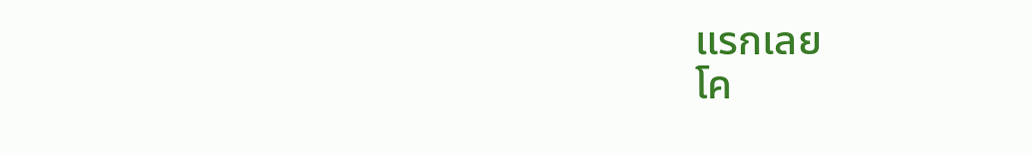แรกเลย
โค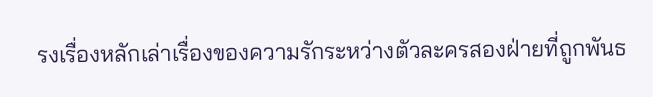รงเรื่องหลักเล่าเรื่องของความรักระหว่างตัวละครสองฝ่ายที่ถูกพันธ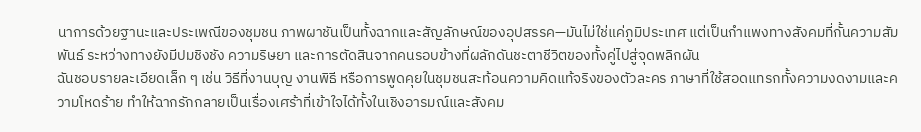นาการด้วยฐานะและประเพณีของชุมชน ภาพผาชันเป็นทั้งฉากและสัญลักษณ์ของอุปสรรค—มันไม่ใช่แค่ภูมิประเทศ แต่เป็นกำแพงทางสังคมที่กั้นความสัมพันธ์ ระหว่างทางยังมีปมชิงชัง ความริษยา และการตัดสินจากคนรอบข้างที่ผลักดันชะตาชีวิตของทั้งคู่ไปสู่จุดพลิกผัน
ฉันชอบรายละเอียดเล็ก ๆ เช่น วิธีที่งานบุญ งานพิธี หรือการพูดคุยในชุมชนสะท้อนความคิดแท้จริงของตัวละคร ภาษาที่ใช้สอดแทรกทั้งความงดงามและความโหดร้าย ทำให้ฉากรักกลายเป็นเรื่องเศร้าที่เข้าใจได้ทั้งในเชิงอารมณ์และสังคม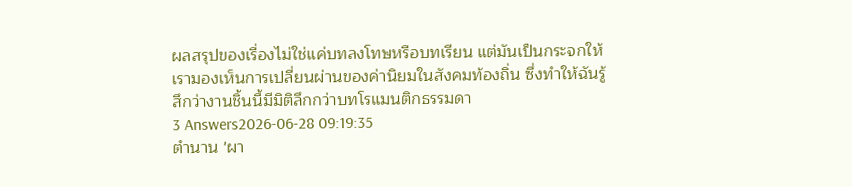ผลสรุปของเรื่องไม่ใช่แค่บทลงโทษหรือบทเรียน แต่มันเป็นกระจกให้เรามองเห็นการเปลี่ยนผ่านของค่านิยมในสังคมท้องถิ่น ซึ่งทำให้ฉันรู้สึกว่างานชิ้นนี้มีมิติลึกกว่าบทโรแมนติกธรรมดา
3 Answers2026-06-28 09:19:35
ตำนาน 'ผา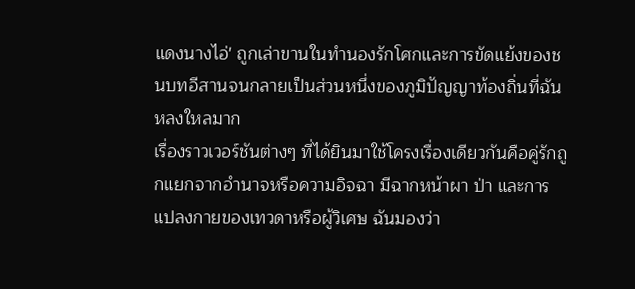แดงนางไอ่' ถูกเล่าขานในทำนองรักโศกและการขัดแย้งของชนบทอีสานจนกลายเป็นส่วนหนึ่งของภูมิปัญญาท้องถิ่นที่ฉันหลงใหลมาก
เรื่องราวเวอร์ชันต่างๆ ที่ได้ยินมาใช้โครงเรื่องเดียวกันคือคู่รักถูกแยกจากอำนาจหรือความอิจฉา มีฉากหน้าผา ป่า และการแปลงกายของเทวดาหรือผู้วิเศษ ฉันมองว่า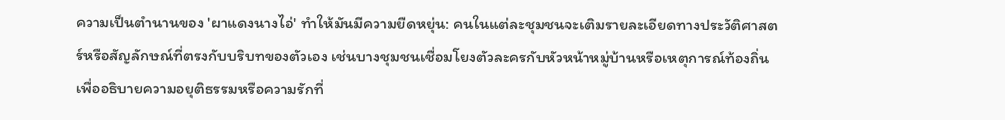ความเป็นตำนานของ 'ผาแดงนางไอ่' ทำให้มันมีความยืดหยุ่น: คนในแต่ละชุมชนจะเติมรายละเอียดทางประวัติศาสตร์หรือสัญลักษณ์ที่ตรงกับบริบทของตัวเอง เช่นบางชุมชนเชื่อมโยงตัวละครกับหัวหน้าหมู่บ้านหรือเหตุการณ์ท้องถิ่น เพื่ออธิบายความอยุติธรรมหรือความรักที่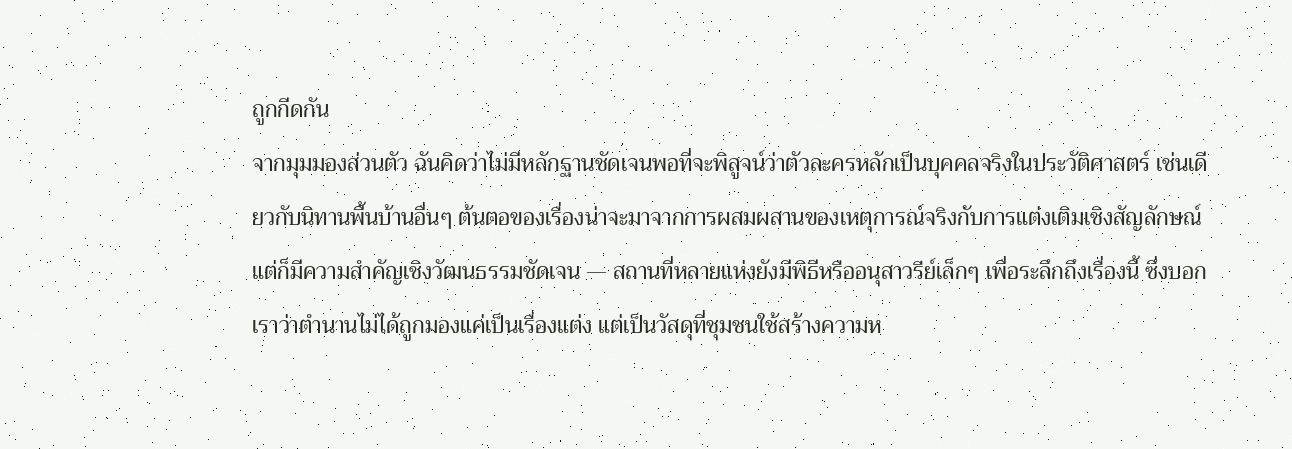ถูกกีดกัน
จากมุมมองส่วนตัว ฉันคิดว่าไม่มีหลักฐานชัดเจนพอที่จะพิสูจน์ว่าตัวละครหลักเป็นบุคคลจริงในประวัติศาสตร์ เช่นเดียวกับนิทานพื้นบ้านอื่นๆ ต้นตอของเรื่องน่าจะมาจากการผสมผสานของเหตุการณ์จริงกับการแต่งเติมเชิงสัญลักษณ์ แต่ก็มีความสำคัญเชิงวัฒนธรรมชัดเจน — สถานที่หลายแห่งยังมีพิธีหรืออนุสาวรีย์เล็กๆ เพื่อระลึกถึงเรื่องนี้ ซึ่งบอกเราว่าตำนานไม่ได้ถูกมองแค่เป็นเรื่องแต่ง แต่เป็นวัสดุที่ชุมชนใช้สร้างความห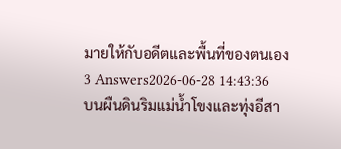มายให้กับอดีตและพื้นที่ของตนเอง
3 Answers2026-06-28 14:43:36
บนผืนดินริมแม่น้ำโขงและทุ่งอีสา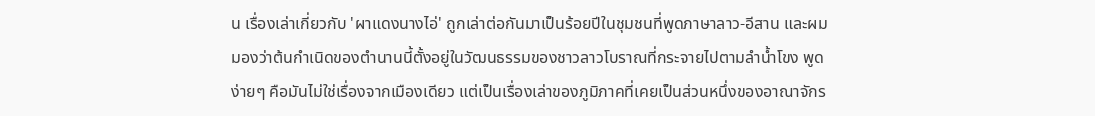น เรื่องเล่าเกี่ยวกับ 'ผาแดงนางไอ่' ถูกเล่าต่อกันมาเป็นร้อยปีในชุมชนที่พูดภาษาลาว-อีสาน และผมมองว่าต้นกำเนิดของตำนานนี้ตั้งอยู่ในวัฒนธรรมของชาวลาวโบราณที่กระจายไปตามลำน้ำโขง พูดง่ายๆ คือมันไม่ใช่เรื่องจากเมืองเดียว แต่เป็นเรื่องเล่าของภูมิภาคที่เคยเป็นส่วนหนึ่งของอาณาจักร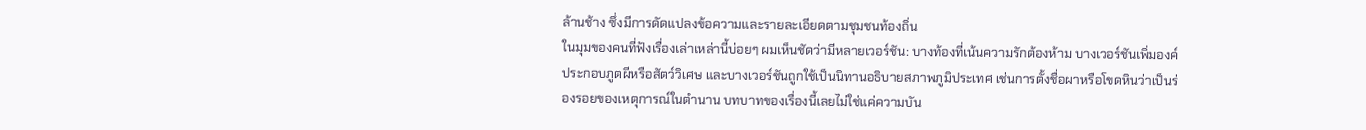ล้านช้าง ซึ่งมีการดัดแปลงข้อความและรายละเอียดตามชุมชนท้องถิ่น
ในมุมของคนที่ฟังเรื่องเล่าเหล่านี้บ่อยๆ ผมเห็นชัดว่ามีหลายเวอร์ชัน: บางท้องที่เน้นความรักต้องห้าม บางเวอร์ชันเพิ่มองค์ประกอบภูตผีหรือสัตว์วิเศษ และบางเวอร์ชันถูกใช้เป็นนิทานอธิบายสภาพภูมิประเทศ เช่นการตั้งชื่อผาหรือโขดหินว่าเป็นร่องรอยของเหตุการณ์ในตำนาน บทบาทของเรื่องนี้เลยไม่ใช่แค่ความบัน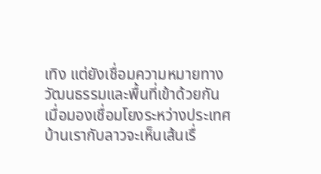เทิง แต่ยังเชื่อมความหมายทางวัฒนธรรมและพื้นที่เข้าด้วยกัน
เมื่อมองเชื่อมโยงระหว่างประเทศ บ้านเรากับลาวจะเห็นเส้นเรื่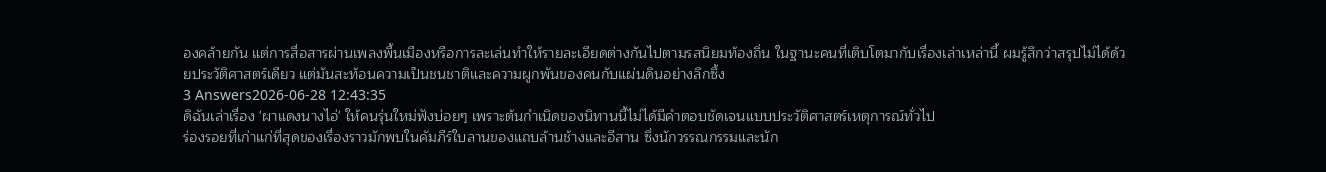องคล้ายกัน แต่การสื่อสารผ่านเพลงพื้นเมืองหรือการละเล่นทำให้รายละเอียดต่างกันไปตามรสนิยมท้องถิ่น ในฐานะคนที่เติบโตมากับเรื่องเล่าเหล่านี้ ผมรู้สึกว่าสรุปไม่ได้ด้วยประวัติศาสตร์เดียว แต่มันสะท้อนความเป็นชนชาติและความผูกพันของคนกับแผ่นดินอย่างลึกซึ้ง
3 Answers2026-06-28 12:43:35
ดิฉันเล่าเรื่อง 'ผาแดงนางไอ่' ให้คนรุ่นใหม่ฟังบ่อยๆ เพราะต้นกำเนิดของนิทานนี้ไม่ได้มีคำตอบชัดเจนแบบประวัติศาสตร์เหตุการณ์ทั่วไป
ร่องรอยที่เก่าแก่ที่สุดของเรื่องราวมักพบในคัมภีร์ใบลานของแถบล้านช้างและอีสาน ซึ่งนักวรรณกรรมและนัก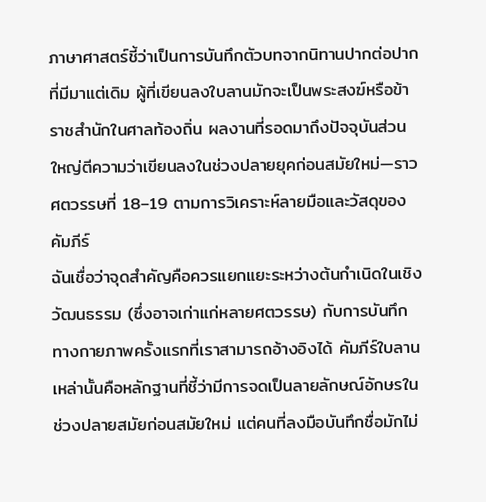ภาษาศาสตร์ชี้ว่าเป็นการบันทึกตัวบทจากนิทานปากต่อปากที่มีมาแต่เดิม ผู้ที่เขียนลงใบลานมักจะเป็นพระสงฆ์หรือข้าราชสำนักในศาลท้องถิ่น ผลงานที่รอดมาถึงปัจจุบันส่วนใหญ่ตีความว่าเขียนลงในช่วงปลายยุคก่อนสมัยใหม่—ราวศตวรรษที่ 18–19 ตามการวิเคราะห์ลายมือและวัสดุของคัมภีร์
ฉันเชื่อว่าจุดสำคัญคือควรแยกแยะระหว่างต้นกำเนิดในเชิงวัฒนธรรม (ซึ่งอาจเก่าแก่หลายศตวรรษ) กับการบันทึกทางกายภาพครั้งแรกที่เราสามารถอ้างอิงได้ คัมภีร์ใบลานเหล่านั้นคือหลักฐานที่ชี้ว่ามีการจดเป็นลายลักษณ์อักษรในช่วงปลายสมัยก่อนสมัยใหม่ แต่คนที่ลงมือบันทึกชื่อมักไม่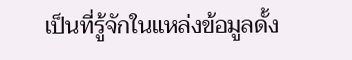เป็นที่รู้จักในแหล่งข้อมูลดั้ง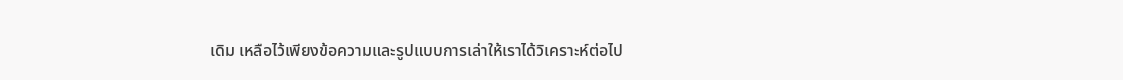เดิม เหลือไว้เพียงข้อความและรูปแบบการเล่าให้เราได้วิเคราะห์ต่อไป